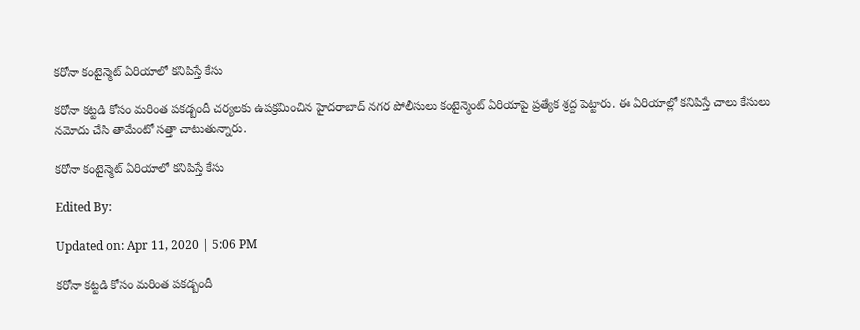కరోనా కంటైన్మెట్ ఏరియాలో కనిపిస్తే కేసు

కరోనా కట్టడి కోసం మరింత పకడ్బందీ చర్యలకు ఉపక్రమించిన హైదరాబాద్ నగర పోలీసులు కంటైన్మెంట్ ఏరియాపై ప్రత్యేక శ్రద్ద పెట్టారు. ఈ ఏరియాల్లో కనిపిస్తే చాలు కేసులు నమోదు చేసి తామేంటో సత్తా చాటుతున్నారు.

కరోనా కంటైన్మెట్ ఏరియాలో కనిపిస్తే కేసు

Edited By:

Updated on: Apr 11, 2020 | 5:06 PM

కరోనా కట్టడి కోసం మరింత పకడ్బందీ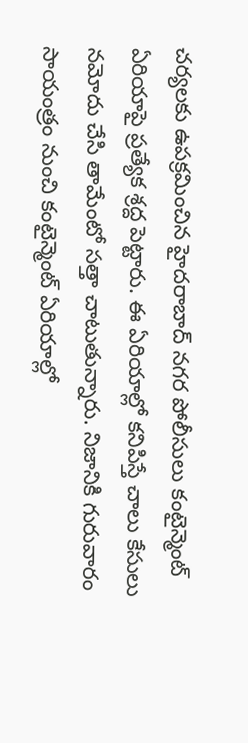చర్యలకు ఉపక్రమించిన హైదరాబాద్ నగర పోలీసులు కంటైన్మెంట్ ఏరియాపై ప్రత్యేక శ్రద్ద పెట్టారు. ఈ ఏరియాల్లో కనిపిస్తే చాలు కేసులు నమోదు చేసి తామేంటో సత్తా చాటుతున్నారు. నిజానికి గురువారం సాయంత్రం నుంచి కంటైన్మెంట్ ఏరియాల్లో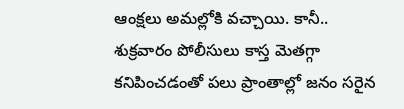ఆంక్షలు అమల్లోకి వచ్చాయి. కానీ.. శుక్రవారం పోలీసులు కాస్త మెతగ్గా కనిపించడంతో పలు ప్రాంతాల్లో జనం సరైన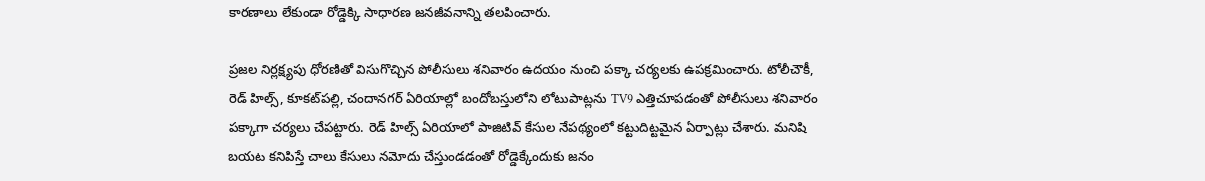కారణాలు లేకుండా రోడ్డెక్కి సాధారణ జనజీవనాన్ని తలపించారు.

ప్రజల నిర్లక్ష్యపు ధోరణితో విసుగొచ్చిన పోలీసులు శనివారం ఉదయం నుంచి పక్కా చర్యలకు ఉపక్రమించారు. టోలీచౌకీ, రెడ్ హిల్స్, కూకట్‌పల్లి, చందానగర్ ఏరియాల్లో బందోబస్తులోని లోటుపాట్లను TV9 ఎత్తిచూపడంతో పోలీసులు శనివారం పక్కాగా చర్యలు చేపట్టారు. రెడ్ హిల్స్ ఏరియాలో పాజిటివ్ కేసుల నేపథ్యంలో కట్టుదిట్టమైన ఏర్పాట్లు చేశారు. మనిషి బయట కనిపిస్తే చాలు కేసులు నమోదు చేస్తుండడంతో రోడ్డెక్కేందుకు జనం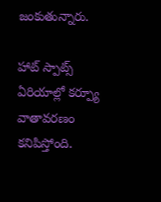జంకుతున్నారు.

హాట్ స్పాట్స్ ఏరియాల్లో కర్ప్యూ వాతావరణం కనిపిస్తోంది.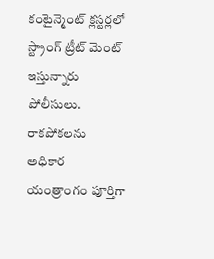కంటైన్మెంట్ క్లస్టర్లలో స్ట్రాంగ్ ట్రీట్ మెంట్ ఇస్తున్నారు పోలీసులు. రాకపోకలను అధికార యంత్రాంగం పూర్తిగా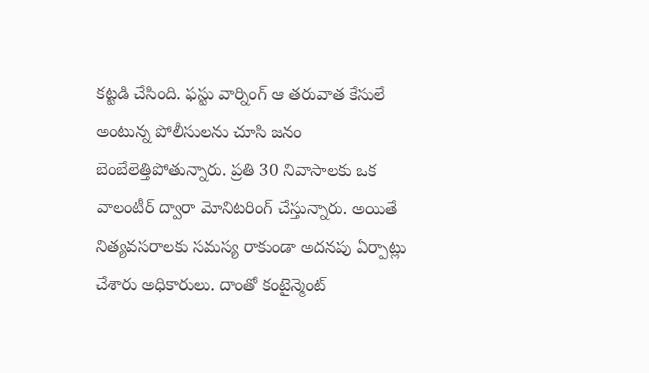కట్టడి చేసింది. ఫస్టు వార్నింగ్ ఆ తరువాత కేసులే అంటున్న పోలీసులను చూసి జనం బెంబేలెత్తిపోతున్నారు. ప్రతి 30 నివాసాలకు ఒక వాలంటీర్ ద్వారా మోనిటరింగ్ చేస్తున్నారు. అయితే నిత్యవసరాలకు సమస్య రాకుండా అదనపు ఏర్పాట్లు చేశారు అధికారులు. దాంతో కంటైన్మెంట్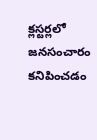క్లస్టర్లలో జనసంచారం కనిపించడం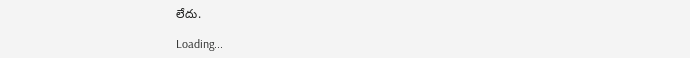లేదు.

Loading...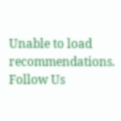Unable to load recommendations.
Follow Us